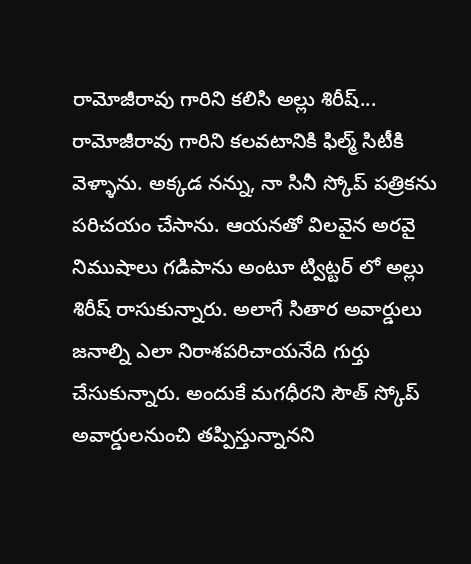రామోజీరావు గారిని కలిసి అల్లు శిరీష్...
రామోజీరావు గారిని కలవటానికి ఫిల్మ్ సిటీకి వెళ్ళాను. అక్కడ నన్ను, నా సినీ స్కోప్ పత్రికను పరిచయం చేసాను. ఆయనతో విలవైన అరవై నిముషాలు గడిపాను అంటూ ట్విట్టర్ లో అల్లు శిరీష్ రాసుకున్నారు. అలాగే సితార అవార్డులు జనాల్ని ఎలా నిరాశపరిచాయనేది గుర్తు చేసుకున్నారు. అందుకే మగధీరని సౌత్ స్కోప్ అవార్డులనుంచి తప్పిస్తున్నానని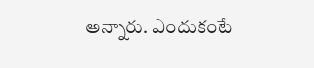అన్నారు. ఎందుకంటే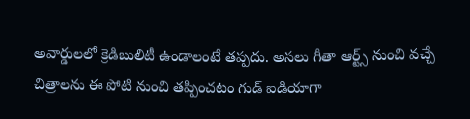అవార్డులలో క్రెడిబులిటీ ఉండాలంటే తప్పదు. అసలు గీతా ఆర్ట్స్ నుంచి వచ్చే చిత్రాలను ఈ పోటి నుంచి తప్పించటం గుడ్ ఐడియాగా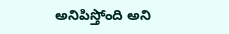అనిపిస్తోంది అని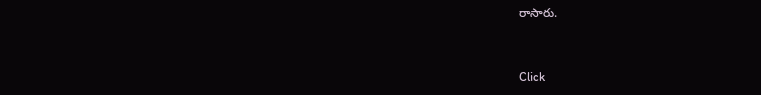రాసారు.


Click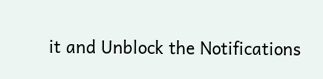it and Unblock the Notifications